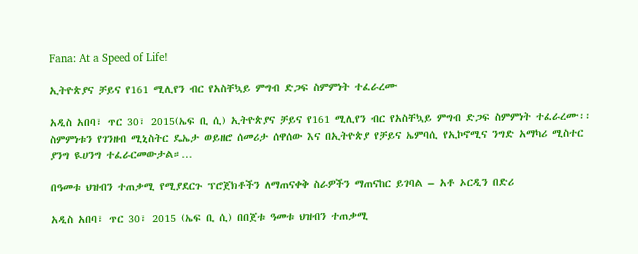Fana: At a Speed of Life!

ኢትዮጵያና ቻይና የ161 ሚሊየን ብር የአስቸኳይ ምግብ ድጋፍ ስምምነት ተፈራረሙ

አዲስ አበባ፣ ጥር 30፣ 2015(ኤፍ ቢ ሲ) ኢትዮጵያና ቻይና የ161 ሚሊየን ብር የአስቸኳይ ምግብ ድጋፍ ስምምነት ተፈራረሙ፡፡ ስምምነቱን የገንዘብ ሚኒስትር ዴኤታ ወይዘሮ ሰመሪታ ሰዋሰው እና በኢትዮጵያ የቻይና ኤምባሲ የኢኮኖሚና ንግድ አማካሪ ሚስተር ያንግ ዪሀንግ ተፈራርመውታል።…

በዓመቱ ህዝብን ተጠቃሚ የሚያደርጉ ፕሮጀክቶችን ለማጠናቀቅ ስራዎችን ማጠናከር ይገባል – አቶ ኦርዲን በድሪ

አዲስ አበባ፣ ጥር 30፣ 2015 (ኤፍ ቢ ሲ) በበጀቱ ዓመቱ ህዝብን ተጠቃሚ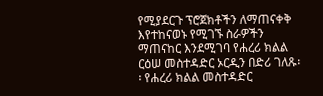የሚያደርጉ ፕሮጀክቶችን ለማጠናቀቅ እየተከናወኑ የሚገኙ ስራዎችን ማጠናከር እንደሚገባ የሐረሪ ክልል ርዕሠ መስተዳድር ኦርዲን በድሪ ገለጹ፡፡ የሐረሪ ክልል መስተዳድር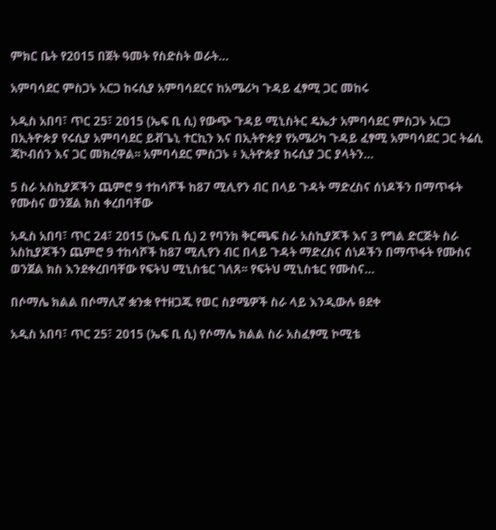ምክር ቤት የ2015 በጀት ዓመት የስድስት ወራት…

አምባሳደር ምስጋኑ አርጋ ከሩሲያ አምባሳደርና ከአሜሪካ ጉዳይ ፈፃሚ ጋር መከሩ

አዲስ አበባ፣ ጥር 25፣ 2015 (ኤፍ ቢ ሲ) የውጭ ጉዳይ ሚኒስትር ዴኤታ አምባሳደር ምስጋኑ አርጋ በኢትዮጵያ የሩሲያ አምባሳደር ይቭጌኒ ተርኪን እና በኢትዮጵያ የአሜሪካ ጉዳይ ፈፃሚ አምባሳደር ጋር ትሬሲ ጃኮብሰን እና ጋር መክረዋል፡፡ አምባሳደር ምስጋኑ ፥ ኢትዮጵያ ከሩሲያ ጋር ያላትን…

5 ስራ አስኪያጆችን ጨምሮ 9 ተከሳሾች ከ87 ሚሊየን ብር በላይ ጉዳት ማድረስና ሰነዶችን በማጥፋት የሙስና ወንጀል ክስ ቀረበባቸው

አዲስ አበባ፣ ጥር 24፣ 2015 (ኤፍ ቢ ሲ) 2 የባንክ ቅርጫፍ ስራ አስኪያጆች እና 3 የግል ድርጅት ስራ አስኪያጆችን ጨምሮ 9 ተከሳሾች ከ87 ሚሊየን ብር በላይ ጉዳት ማድረስና ሰነዶችን በማጥፋት የሙስና ወንጀል ክስ እንደቀረበባቸው የፍትህ ሚኒስቴር ገለጸ፡፡ የፍትህ ሚኒስቴር የሙስና…

በሶማሌ ክልል በሶማሊኛ ቋንቋ የተዘጋጁ የወር ስያሜዎች ስራ ላይ እንዲውሉ ፀደቀ

አዲስ አበባ፣ ጥር 25፣ 2015 (ኤፍ ቢ ሲ) የሶማሌ ክልል ስራ አስፈፃሚ ኮሚቴ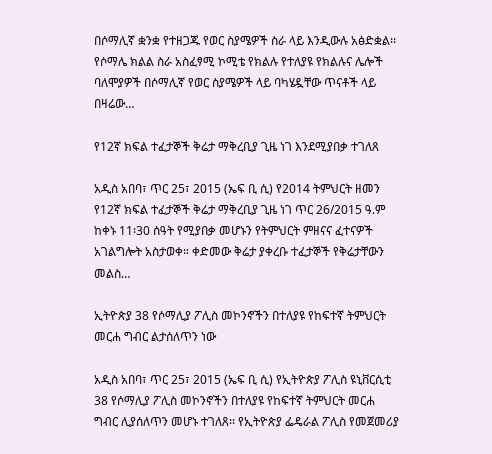በሶማሊኛ ቋንቋ የተዘጋጁ የወር ስያሜዎች ስራ ላይ እንዲውሉ አፅድቋል፡፡ የሶማሌ ክልል ስራ አስፈፃሚ ኮሚቴ የክልሉ የተለያዩ የክልሉና ሌሎች ባለሞያዎች በሶማሊኛ የወር ስያሜዎች ላይ ባካሄዷቸው ጥናቶች ላይ በዛሬው…

የ12ኛ ክፍል ተፈታኞች ቅሬታ ማቅረቢያ ጊዜ ነገ እንደሚያበቃ ተገለጸ

አዲስ አበባ፣ ጥር 25፣ 2015 (ኤፍ ቢ ሲ) የ2014 ትምህርት ዘመን የ12ኛ ክፍል ተፈታኞች ቅሬታ ማቅረቢያ ጊዜ ነገ ጥር 26/2015 ዓ.ም ከቀኑ 11፡30 ሰዓት የሚያበቃ መሆኑን የትምህርት ምዘናና ፈተናዎች አገልግሎት አስታወቀ። ቀድመው ቅሬታ ያቀረቡ ተፈታኞች የቅሬታቸውን መልስ…

ኢትዮጵያ 38 የሶማሊያ ፖሊስ መኮንኖችን በተለያዩ የከፍተኛ ትምህርት መርሐ ግብር ልታሰለጥን ነው

አዲስ አበባ፣ ጥር 25፣ 2015 (ኤፍ ቢ ሲ) የኢትዮጵያ ፖሊስ ዩኒቨርሲቲ 38 የሶማሊያ ፖሊስ መኮንኖችን በተለያዩ የከፍተኛ ትምህርት መርሐ ግብር ሊያሰለጥን መሆኑ ተገለጸ፡፡ የኢትዮጵያ ፌዴራል ፖሊስ የመጀመሪያ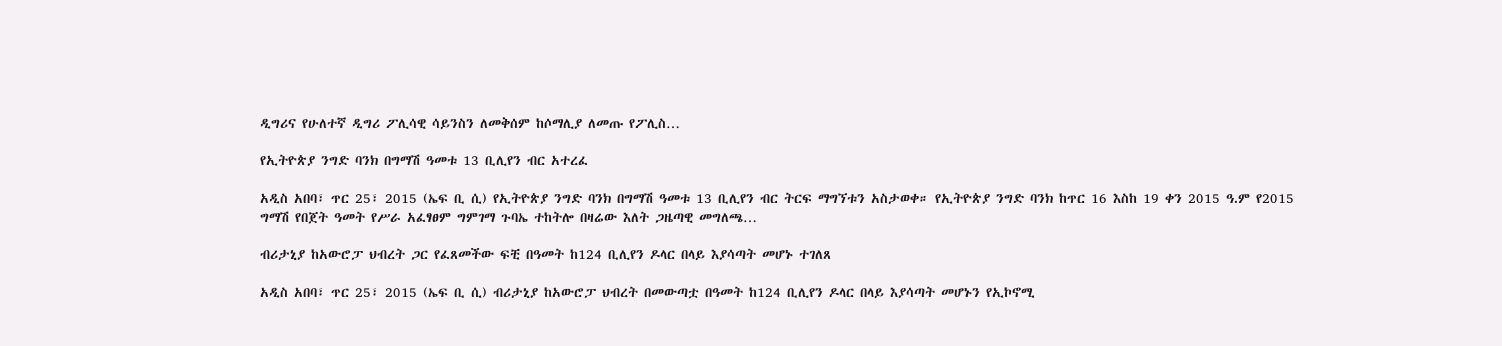ዲግሪና የሁለተኛ ዲግሪ ፖሊሳዊ ሳይንስን ለመቅሰም ከሶማሊያ ለመጡ የፖሊስ…

የኢትዮጵያ ንግድ ባንክ በግማሽ ዓመቱ 13 ቢሊየን ብር አተረፈ

አዲስ አበባ፣ ጥር 25፣ 2015 (ኤፍ ቢ ሲ) የኢትዮጵያ ንግድ ባንክ በግማሽ ዓመቱ 13 ቢሊየን ብር ትርፍ ማግኘቱን አስታወቀ። የኢትዮጵያ ንግድ ባንክ ከጥር 16 እስከ 19 ቀን 2015 ዓ.ም የ2015 ግማሽ የበጀት ዓመት የሥራ አፈፃፀም ግምገማ ጉባኤ ተከትሎ በዛሬው እለት ጋዜጣዊ መግለጫ…

ብሪታኒያ ከአውሮፓ ህብረት ጋር የፈጸመችው ፍቺ በዓመት ከ124 ቢሊየን ዶላር በላይ እያሳጣት መሆኑ ተገለጸ

አዲስ አበባ፣ ጥር 25፣ 2015 (ኤፍ ቢ ሲ) ብሪታኒያ ከአውሮፓ ህብረት በመውጣቷ በዓመት ከ124 ቢሊየን ዶላር በላይ እያሳጣት መሆኑን የኢኮኖሚ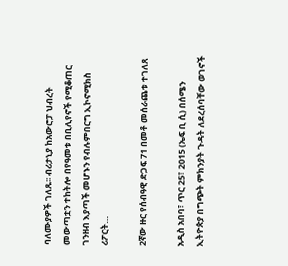ባለሙያዎች ገለጹ፡፡ ብሪታኒያ ከአውሮፓ ህብረት መውጣቷን ተከትሎ በየዓመቱ በቢሊየኖች የሚቆጠር ገንዘብ እያጣች መሆኑን የብሉምበርግ ኢኮኖሚክስ ሪፖርት…

2ኛው ዙር የሰብዓዊ ድጋፍ 71 በመቶ መሰራጨቱ ተገለጸ

አዲስ አበባ፣ ጥር 25፣ 2015 (ኤፍ ቢ ሲ) በሰሜን ኢትዮጵያ በግጭት ምክንያት ጉዳት ለደረሰባቸው ወገኖች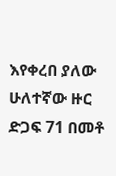እየቀረበ ያለው ሁለተኛው ዙር ድጋፍ 71 በመቶ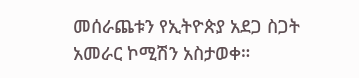መሰራጨቱን የኢትዮጵያ አደጋ ስጋት አመራር ኮሚሽን አስታወቀ።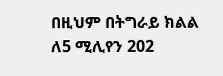በዚህም በትግራይ ክልል ለ5 ሚሊየን 202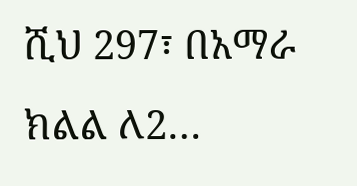ሺህ 297፣ በአማራ ክልል ለ2…